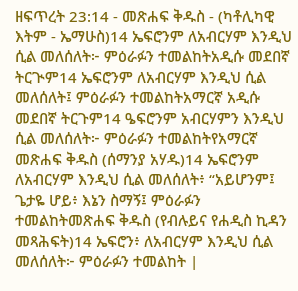ዘፍጥረት 23:14 - መጽሐፍ ቅዱስ - (ካቶሊካዊ እትም - ኤማሁስ)14 ኤፍሮንም ለአብርሃም እንዲህ ሲል መለሰለት፦ ምዕራፉን ተመልከትአዲሱ መደበኛ ትርጒም14 ኤፍሮንም ለአብርሃም እንዲህ ሲል መለሰለት፤ ምዕራፉን ተመልከትአማርኛ አዲሱ መደበኛ ትርጉም14 ዔፍሮንም አብርሃምን እንዲህ ሲል መለሰለት፦ ምዕራፉን ተመልከትየአማርኛ መጽሐፍ ቅዱስ (ሰማንያ አሃዱ)14 ኤፍሮንም ለአብርሃም እንዲህ ሲል መለሰለት፥ “አይሆንም፤ ጌታዬ ሆይ፥ እኔን ስማኝ፤ ምዕራፉን ተመልከትመጽሐፍ ቅዱስ (የብሉይና የሐዲስ ኪዳን መጻሕፍት)14 ኤፍሮን፥ ለአብርሃም እንዲህ ሲል መለሰለት፦ ምዕራፉን ተመልከት |